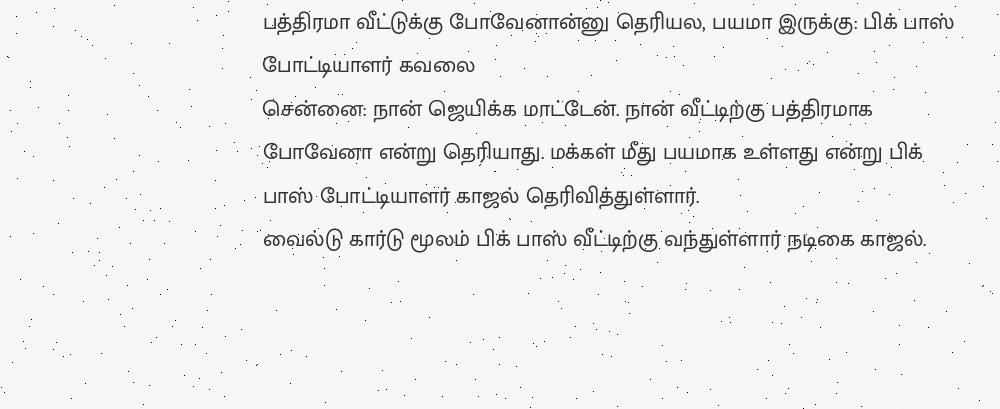பத்திரமா வீட்டுக்கு போவேனான்னு தெரியல, பயமா இருக்கு: பிக் பாஸ் போட்டியாளர் கவலை
சென்னை: நான் ஜெயிக்க மாட்டேன். நான் வீட்டிற்கு பத்திரமாக போவேனா என்று தெரியாது. மக்கள் மீது பயமாக உள்ளது என்று பிக் பாஸ் போட்டியாளர் காஜல் தெரிவித்துள்ளார்.
வைல்டு கார்டு மூலம் பிக் பாஸ் வீட்டிற்கு வந்துள்ளார் நடிகை காஜல்.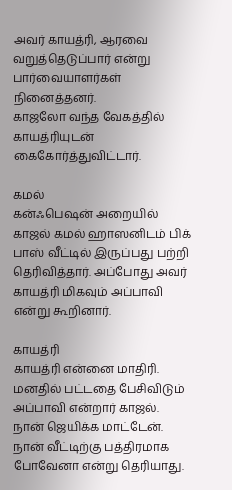அவர் காயத்ரி, ஆரவை வறுத்தெடுப்பார் என்று பார்வையாளர்கள் நினைத்தனர்.
காஜலோ வந்த வேகத்தில் காயத்ரியுடன் கைகோர்த்துவிட்டார்.

கமல்
கன்ஃபெஷன் அறையில் காஜல் கமல் ஹாஸனிடம் பிக் பாஸ் வீட்டில் இருப்பது பற்றி தெரிவித்தார். அப்போது அவர் காயத்ரி மிகவும் அப்பாவி என்று கூறினார்.

காயத்ரி
காயத்ரி என்னை மாதிரி. மனதில் பட்டதை பேசிவிடும் அப்பாவி என்றார் காஜல். நான் ஜெயிக்க மாட்டேன். நான் வீட்டிற்கு பத்திரமாக போவேனா என்று தெரியாது.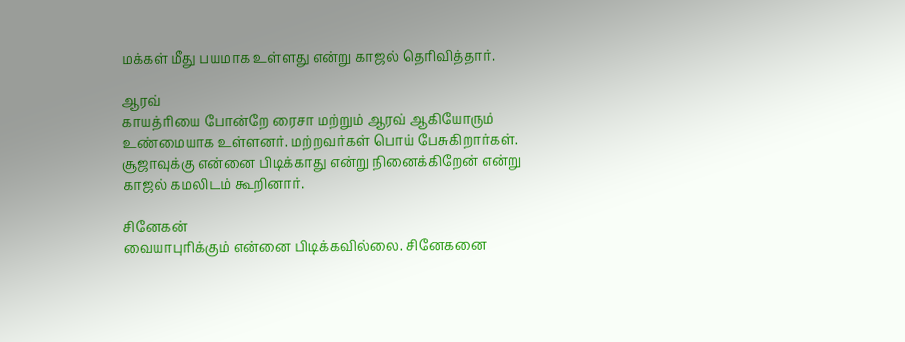மக்கள் மீது பயமாக உள்ளது என்று காஜல் தெரிவித்தார்.

ஆரவ்
காயத்ரியை போன்றே ரைசா மற்றும் ஆரவ் ஆகியோரும் உண்மையாக உள்ளனர். மற்றவர்கள் பொய் பேசுகிறார்கள். சூஜாவுக்கு என்னை பிடிக்காது என்று நினைக்கிறேன் என்று காஜல் கமலிடம் கூறினார்.

சினேகன்
வையாபுரிக்கும் என்னை பிடிக்கவில்லை. சினேகனை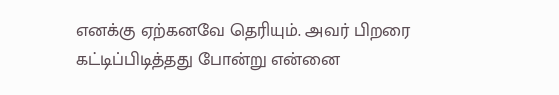எனக்கு ஏற்கனவே தெரியும். அவர் பிறரை கட்டிப்பிடித்தது போன்று என்னை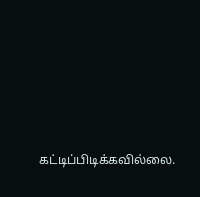கட்டிப்பிடிக்கவில்லை.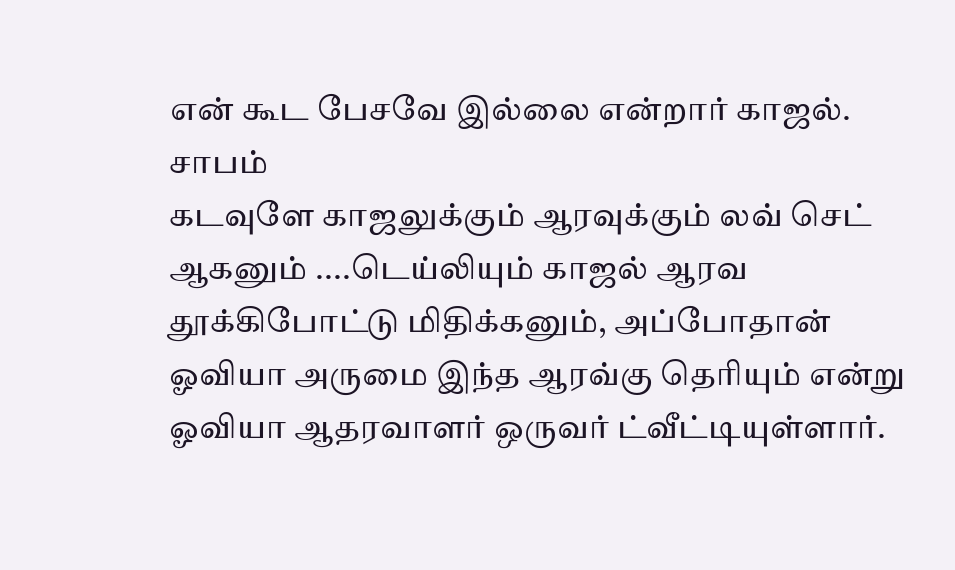என் கூட பேசவே இல்லை என்றார் காஜல்.
சாபம்
கடவுளே காஜலுக்கும் ஆரவுக்கும் லவ் செட் ஆகனும் ....டெய்லியும் காஜல் ஆரவ தூக்கிபோட்டு மிதிக்கனும், அப்போதான் ஓவியா அருமை இந்த ஆரவ்கு தெரியும் என்று ஓவியா ஆதரவாளர் ஒருவர் ட்வீட்டியுள்ளார்.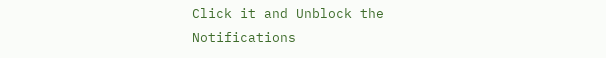Click it and Unblock the Notifications